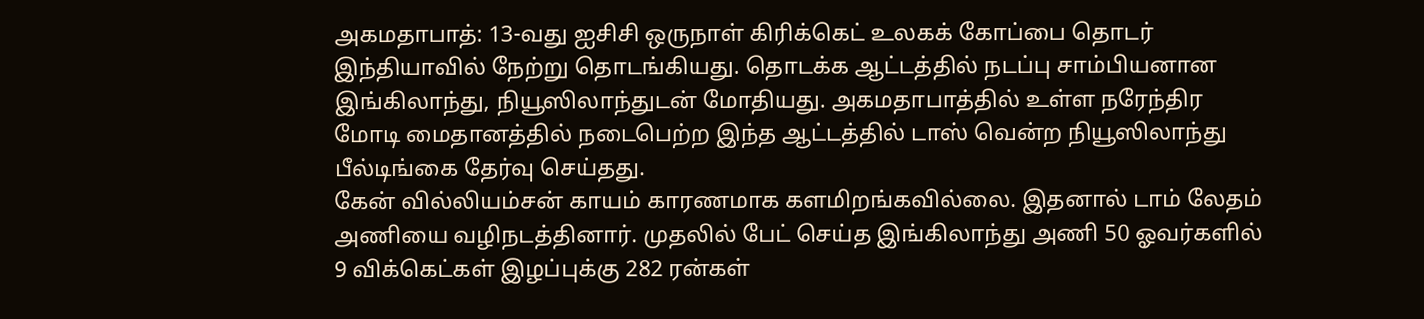அகமதாபாத்: 13-வது ஐசிசி ஒருநாள் கிரிக்கெட் உலகக் கோப்பை தொடர் இந்தியாவில் நேற்று தொடங்கியது. தொடக்க ஆட்டத்தில் நடப்பு சாம்பியனான இங்கிலாந்து, நியூஸிலாந்துடன் மோதியது. அகமதாபாத்தில் உள்ள நரேந்திர மோடி மைதானத்தில் நடைபெற்ற இந்த ஆட்டத்தில் டாஸ் வென்ற நியூஸிலாந்து பீல்டிங்கை தேர்வு செய்தது.
கேன் வில்லியம்சன் காயம் காரணமாக களமிறங்கவில்லை. இதனால் டாம் லேதம் அணியை வழிநடத்தினார். முதலில் பேட் செய்த இங்கிலாந்து அணி 50 ஓவர்களில் 9 விக்கெட்கள் இழப்புக்கு 282 ரன்கள்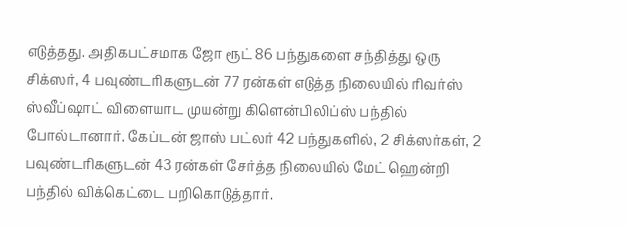எடுத்தது. அதிகபட்சமாக ஜோ ரூட் 86 பந்துகளை சந்தித்து ஒரு சிக்ஸர், 4 பவுண்டரிகளுடன் 77 ரன்கள் எடுத்த நிலையில் ரிவர்ஸ் ஸ்வீப்ஷாட் விளையாட முயன்று கிளென்பிலிப்ஸ் பந்தில் போல்டானார். கேப்டன் ஜாஸ் பட்லர் 42 பந்துகளில், 2 சிக்ஸர்கள், 2 பவுண்டரிகளுடன் 43 ரன்கள் சேர்த்த நிலையில் மேட் ஹென்றி பந்தில் விக்கெட்டை பறிகொடுத்தார்.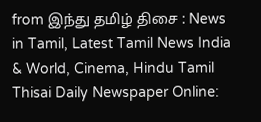from இந்து தமிழ் திசை : News in Tamil, Latest Tamil News India & World, Cinema, Hindu Tamil Thisai Daily Newspaper Online: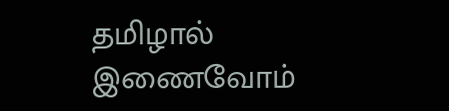தமிழால் இணைவோம்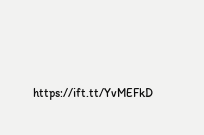https://ift.tt/YvMEFkD